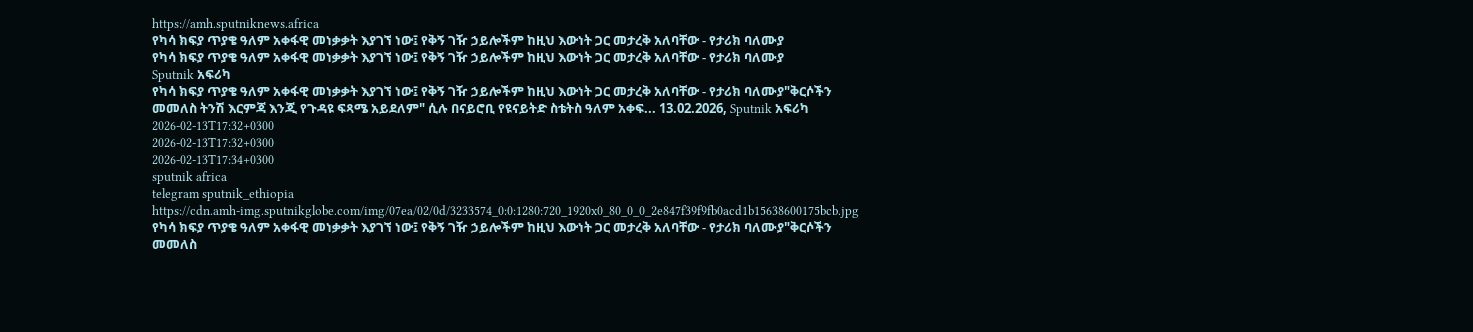https://amh.sputniknews.africa
የካሳ ክፍያ ጥያቄ ዓለም አቀፋዊ መነቃቃት እያገኘ ነው፤ የቅኝ ገዥ ኃይሎችም ከዚህ እውነት ጋር መታረቅ አለባቸው - የታሪክ ባለሙያ
የካሳ ክፍያ ጥያቄ ዓለም አቀፋዊ መነቃቃት እያገኘ ነው፤ የቅኝ ገዥ ኃይሎችም ከዚህ እውነት ጋር መታረቅ አለባቸው - የታሪክ ባለሙያ
Sputnik አፍሪካ
የካሳ ክፍያ ጥያቄ ዓለም አቀፋዊ መነቃቃት እያገኘ ነው፤ የቅኝ ገዥ ኃይሎችም ከዚህ እውነት ጋር መታረቅ አለባቸው - የታሪክ ባለሙያ"ቅርሶችን መመለስ ትንሽ እርምጃ እንጂ የጉዳዩ ፍጻሜ አይደለም" ሲሉ በናይሮቢ የዩናይትድ ስቴትስ ዓለም አቀፍ... 13.02.2026, Sputnik አፍሪካ
2026-02-13T17:32+0300
2026-02-13T17:32+0300
2026-02-13T17:34+0300
sputnik africa
telegram sputnik_ethiopia
https://cdn.amh-img.sputnikglobe.com/img/07ea/02/0d/3233574_0:0:1280:720_1920x0_80_0_0_2e847f39f9fb0acd1b15638600175bcb.jpg
የካሳ ክፍያ ጥያቄ ዓለም አቀፋዊ መነቃቃት እያገኘ ነው፤ የቅኝ ገዥ ኃይሎችም ከዚህ እውነት ጋር መታረቅ አለባቸው - የታሪክ ባለሙያ"ቅርሶችን መመለስ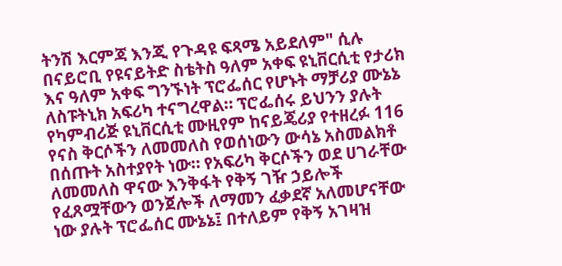ትንሽ እርምጃ እንጂ የጉዳዩ ፍጻሜ አይደለም" ሲሉ በናይሮቢ የዩናይትድ ስቴትስ ዓለም አቀፍ ዩኒቨርሲቲ የታሪክ እና ዓለም አቀፍ ግንኙነት ፕሮፌሰር የሆኑት ማቻሪያ ሙኔኔ ለስፑትኒክ አፍሪካ ተናግረዋል። ፕሮፌሰሩ ይህንን ያሉት የካምብሪጅ ዩኒቨርሲቲ ሙዚየም ከናይጄሪያ የተዘረፉ 116 የናስ ቅርሶችን ለመመለስ የወሰነውን ውሳኔ አስመልክቶ በሰጡት አስተያየት ነው። የአፍሪካ ቅርሶችን ወደ ሀገራቸው ለመመለስ ዋናው እንቅፋት የቅኝ ገዥ ኃይሎች የፈጸሟቸውን ወንጀሎች ለማመን ፈቃደኛ አለመሆናቸው ነው ያሉት ፕሮፌሰር ሙኔኔ፤ በተለይም የቅኝ አገዛዝ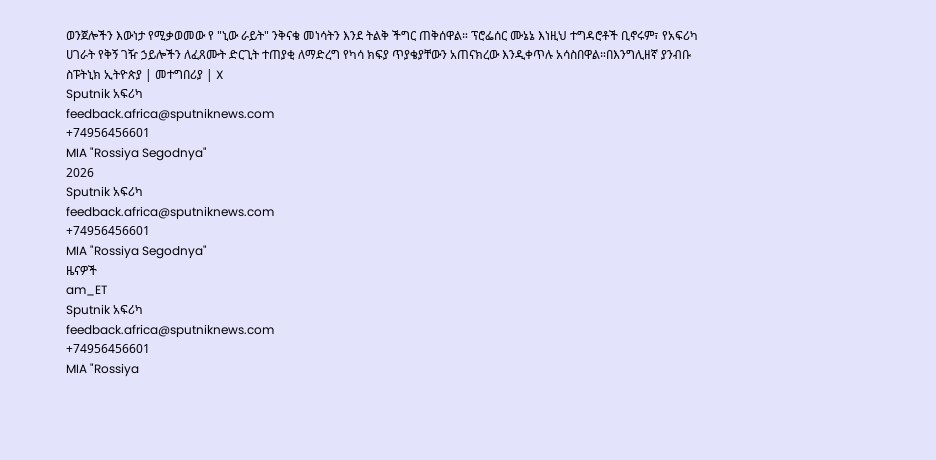ወንጀሎችን እውነታ የሚቃወመው የ "ኒው ራይት" ንቅናቄ መነሳትን እንደ ትልቅ ችግር ጠቅሰዋል። ፕሮፌሰር ሙኔኔ እነዚህ ተግዳሮቶች ቢኖሩም፣ የአፍሪካ ሀገራት የቅኝ ገዥ ኃይሎችን ለፈጸሙት ድርጊት ተጠያቂ ለማድረግ የካሳ ክፍያ ጥያቄያቸውን አጠናክረው እንዲቀጥሉ አሳስበዋል።በእንግሊዘኛ ያንብቡ ስፑትኒክ ኢትዮጵያ | መተግበሪያ | X
Sputnik አፍሪካ
feedback.africa@sputniknews.com
+74956456601
MIA "Rossiya Segodnya"
2026
Sputnik አፍሪካ
feedback.africa@sputniknews.com
+74956456601
MIA "Rossiya Segodnya"
ዜናዎች
am_ET
Sputnik አፍሪካ
feedback.africa@sputniknews.com
+74956456601
MIA "Rossiya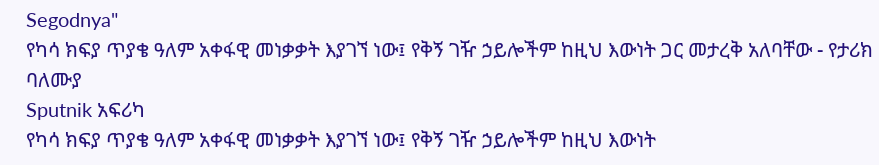Segodnya"
የካሳ ክፍያ ጥያቄ ዓለም አቀፋዊ መነቃቃት እያገኘ ነው፤ የቅኝ ገዥ ኃይሎችም ከዚህ እውነት ጋር መታረቅ አለባቸው - የታሪክ ባለሙያ
Sputnik አፍሪካ
የካሳ ክፍያ ጥያቄ ዓለም አቀፋዊ መነቃቃት እያገኘ ነው፤ የቅኝ ገዥ ኃይሎችም ከዚህ እውነት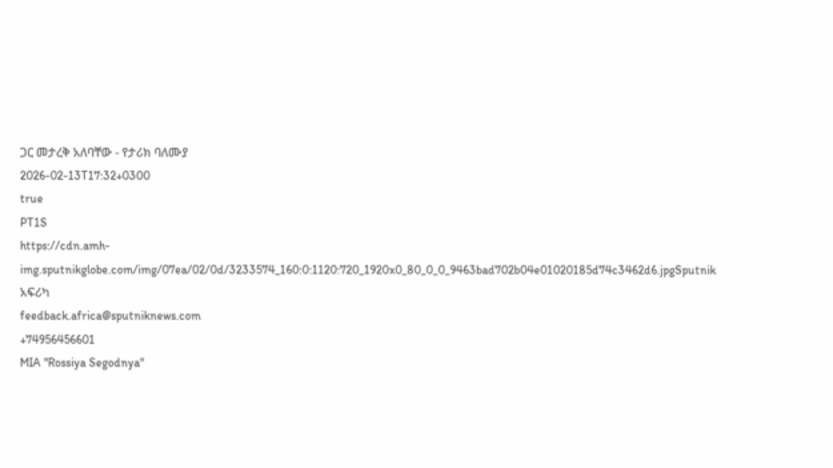ጋር መታረቅ አለባቸው - የታሪክ ባለሙያ
2026-02-13T17:32+0300
true
PT1S
https://cdn.amh-img.sputnikglobe.com/img/07ea/02/0d/3233574_160:0:1120:720_1920x0_80_0_0_9463bad702b04e01020185d74c3462d6.jpgSputnik አፍሪካ
feedback.africa@sputniknews.com
+74956456601
MIA "Rossiya Segodnya"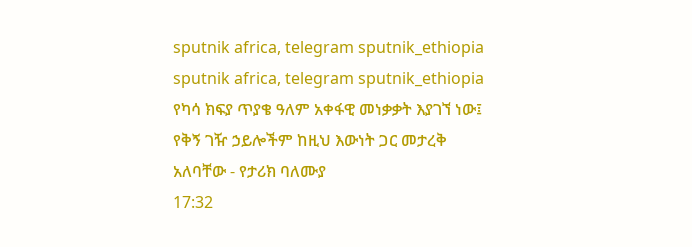sputnik africa, telegram sputnik_ethiopia
sputnik africa, telegram sputnik_ethiopia
የካሳ ክፍያ ጥያቄ ዓለም አቀፋዊ መነቃቃት እያገኘ ነው፤ የቅኝ ገዥ ኃይሎችም ከዚህ እውነት ጋር መታረቅ አለባቸው - የታሪክ ባለሙያ
17:32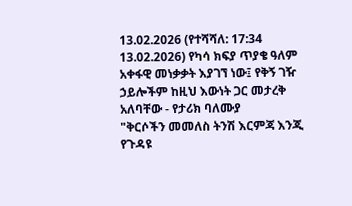13.02.2026 (የተሻሻለ: 17:34 13.02.2026) የካሳ ክፍያ ጥያቄ ዓለም አቀፋዊ መነቃቃት እያገኘ ነው፤ የቅኝ ገዥ ኃይሎችም ከዚህ እውነት ጋር መታረቅ አለባቸው - የታሪክ ባለሙያ
"ቅርሶችን መመለስ ትንሽ እርምጃ እንጂ የጉዳዩ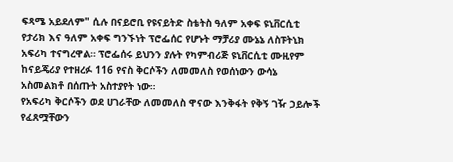ፍጻሜ አይደለም" ሲሉ በናይሮቢ የዩናይትድ ስቴትስ ዓለም አቀፍ ዩኒቨርሲቲ የታሪክ እና ዓለም አቀፍ ግንኙነት ፕሮፌሰር የሆኑት ማቻሪያ ሙኔኔ ለስፑትኒክ አፍሪካ ተናግረዋል። ፕሮፌሰሩ ይህንን ያሉት የካምብሪጅ ዩኒቨርሲቲ ሙዚየም ከናይጄሪያ የተዘረፉ 116 የናስ ቅርሶችን ለመመለስ የወሰነውን ውሳኔ አስመልክቶ በሰጡት አስተያየት ነው።
የአፍሪካ ቅርሶችን ወደ ሀገራቸው ለመመለስ ዋናው እንቅፋት የቅኝ ገዥ ኃይሎች የፈጸሟቸውን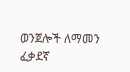ወንጀሎች ለማመን ፈቃደኛ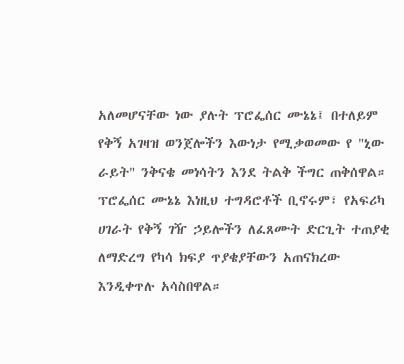አለመሆናቸው ነው ያሉት ፕሮፌሰር ሙኔኔ፤ በተለይም የቅኝ አገዛዝ ወንጀሎችን እውነታ የሚቃወመው የ "ኒው ራይት" ንቅናቄ መነሳትን እንደ ትልቅ ችግር ጠቅሰዋል።
ፕሮፌሰር ሙኔኔ እነዚህ ተግዳሮቶች ቢኖሩም፣ የአፍሪካ ሀገራት የቅኝ ገዥ ኃይሎችን ለፈጸሙት ድርጊት ተጠያቂ ለማድረግ የካሳ ክፍያ ጥያቄያቸውን አጠናክረው እንዲቀጥሉ አሳስበዋል።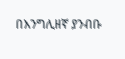በእንግሊዘኛ ያንብቡ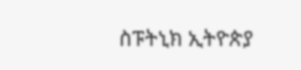ስፑትኒክ ኢትዮጵያ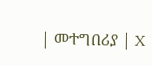| መተግበሪያ | X